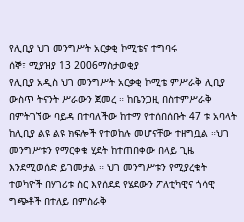የሊቢያ ህገ መንግሥት አርቃቂ ኮሚቴና ተግባሩ
ሰኞ፣ ሚያዝያ 13 2006ማስታወቂያ
የሊቢያ አዲስ ህገ መንግሥት አርቃቂ ኮሚቴ ምሥራቅ ሊቢያ ውስጥ ትናንት ሥራውን ጀመረ ። ከቤንጋዚ በስተምሥራቅ በምትገኘው ባይዳ በተባለችው ከተማ የተሰበሰቡት 47 ቱ አባላት ከሊቢያ ልዩ ልዩ ክፍሎች የተወከሉ መሆናቸው ተዘግቧል ።ህገ መንግሥቱን የማርቀቁ ሂደት ከተጠበቀው በላይ ጊዜ እንደሚወሰድ ይገመታል ። ህገ መንግሥቱን የሚያረቁት ተወካዮች በሃገሪቱ ስር እየሰደደ የሄደውን ፖለቲካዊና ጎሳዊ ግጭቶች በተለይ በምስራቅ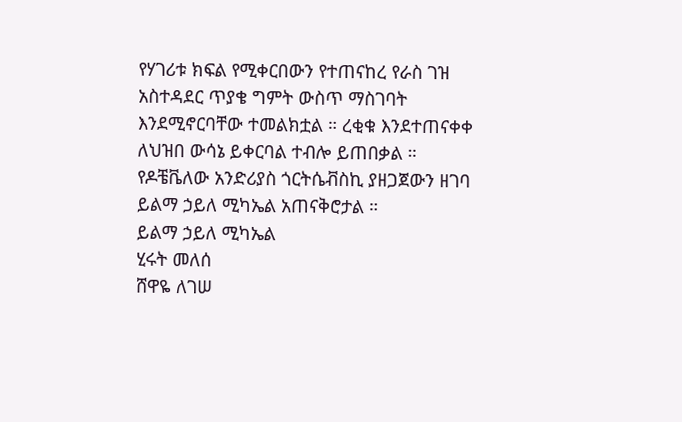የሃገሪቱ ክፍል የሚቀርበውን የተጠናከረ የራስ ገዝ አስተዳደር ጥያቄ ግምት ውስጥ ማስገባት እንደሚኖርባቸው ተመልክቷል ። ረቂቁ እንደተጠናቀቀ ለህዝበ ውሳኔ ይቀርባል ተብሎ ይጠበቃል ። የዶቼቬለው አንድሪያስ ጎርትሴቭስኪ ያዘጋጀውን ዘገባ ይልማ ኃይለ ሚካኤል አጠናቅሮታል ።
ይልማ ኃይለ ሚካኤል
ሂሩት መለሰ
ሸዋዬ ለገሠ